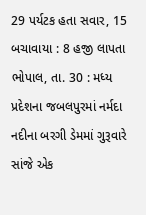29 પર્યટક હતા સવાર, 15 બચાવાયા : 8 હજી લાપતા
ભોપાલ, તા. 30 : મધ્ય પ્રદેશના જબલપુરમાં નર્મદા નદીના બરગી ડેમમાં ગુરૂવારે
સાંજે એક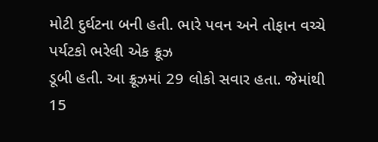મોટી દુર્ઘટના બની હતી. ભારે પવન અને તોફાન વચ્ચે પર્યટકો ભરેલી એક ક્રૂઝ
ડૂબી હતી. આ ક્રૂઝમાં 29 લોકો સવાર હતા. જેમાંથી 15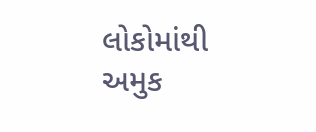લોકોમાંથી અમુક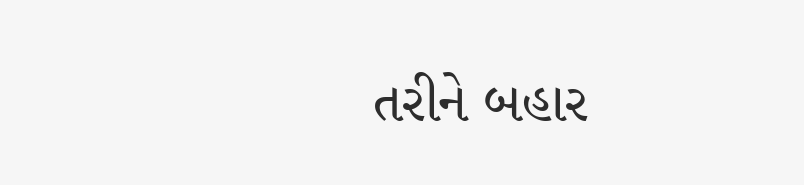તરીને બહાર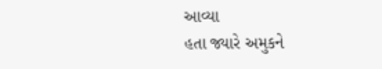આવ્યા
હતા જ્યારે અમુકને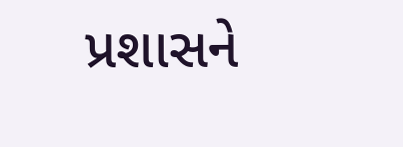પ્રશાસને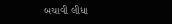બચાવી લીધા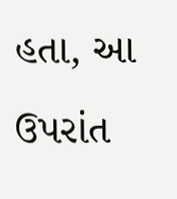હતા, આ ઉપરાંત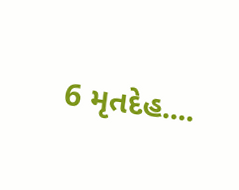6 મૃતદેહ....